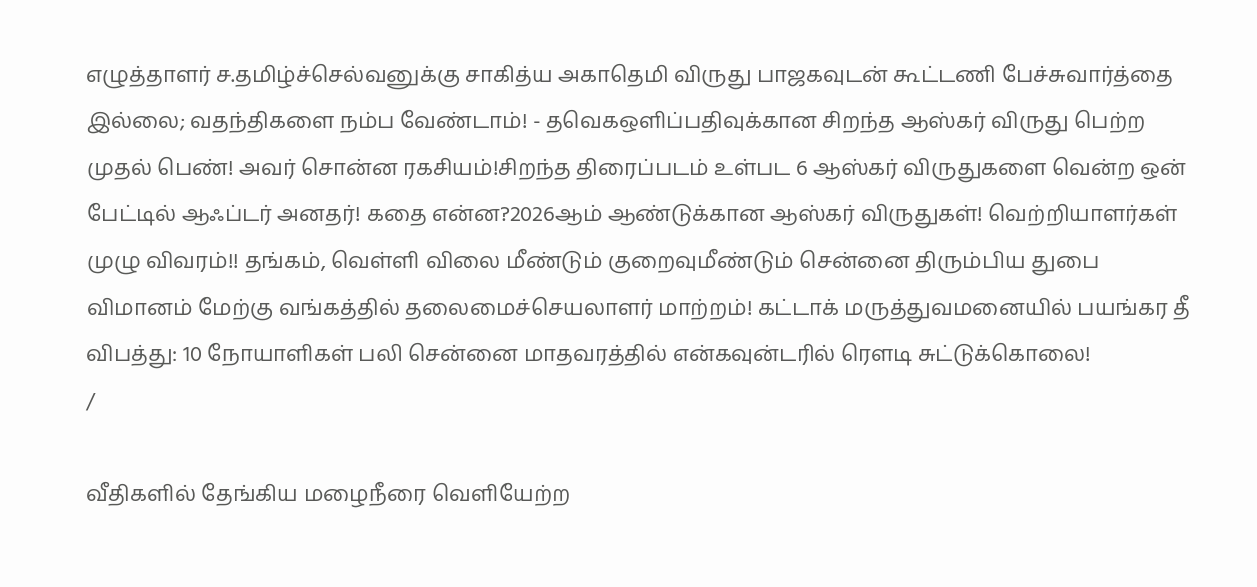எழுத்தாளர் ச.தமிழ்ச்செல்வனுக்கு சாகித்ய அகாதெமி விருது பாஜகவுடன் கூட்டணி பேச்சுவார்த்தை இல்லை; வதந்திகளை நம்ப வேண்டாம்! - தவெகஒளிப்பதிவுக்கான சிறந்த ஆஸ்கர் விருது பெற்ற முதல் பெண்! அவர் சொன்ன ரகசியம்!சிறந்த திரைப்படம் உள்பட 6 ஆஸ்கர் விருதுகளை வென்ற ஒன் பேட்டில் ஆஃப்டர் அனதர்! கதை என்ன?2026ஆம் ஆண்டுக்கான ஆஸ்கர் விருதுகள்! வெற்றியாளர்கள் முழு விவரம்!! தங்கம், வெள்ளி விலை மீண்டும் குறைவுமீண்டும் சென்னை திரும்பிய துபை விமானம் மேற்கு வங்கத்தில் தலைமைச்செயலாளர் மாற்றம்! கட்டாக் மருத்துவமனையில் பயங்கர தீ விபத்து: 10 நோயாளிகள் பலி சென்னை மாதவரத்தில் என்கவுன்டரில் ரௌடி சுட்டுக்கொலை!
/

வீதிகளில் தேங்கிய மழைநீரை வெளியேற்ற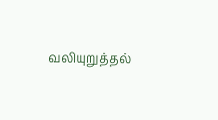வலியுறுத்தல்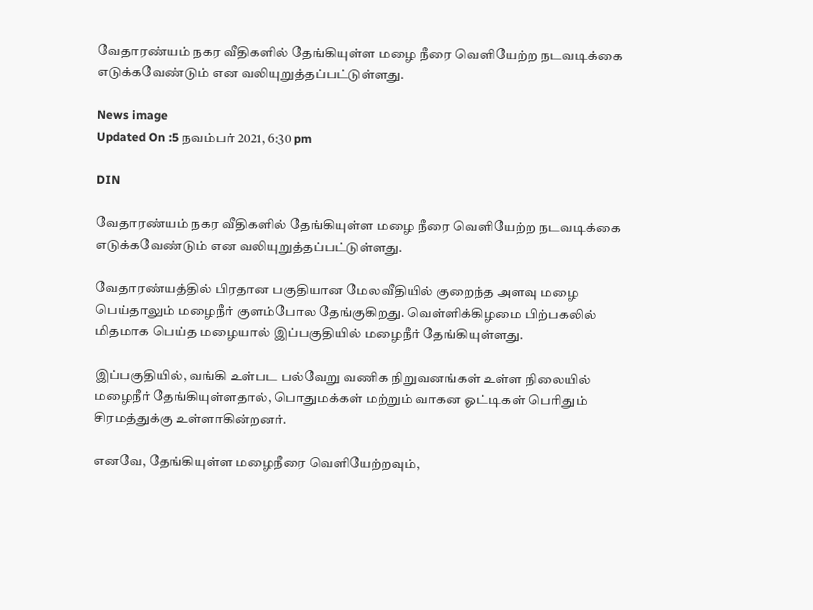வேதாரண்யம் நகர வீதிகளில் தேங்கியுள்ள மழை நீரை வெளியேற்ற நடவடிக்கை எடுக்கவேண்டும் என வலியுறுத்தப்பட்டுள்ளது.

News image
Updated On :5 நவம்பர் 2021, 6:30 pm

DIN

வேதாரண்யம் நகர வீதிகளில் தேங்கியுள்ள மழை நீரை வெளியேற்ற நடவடிக்கை எடுக்கவேண்டும் என வலியுறுத்தப்பட்டுள்ளது.

வேதாரண்யத்தில் பிரதான பகுதியான மேலவீதியில் குறைந்த அளவு மழை பெய்தாலும் மழைநீர் குளம்போல தேங்குகிறது. வெள்ளிக்கிழமை பிற்பகலில் மிதமாக பெய்த மழையால் இப்பகுதியில் மழைநீர் தேங்கியுள்ளது.

இப்பகுதியில், வங்கி உள்பட பல்வேறு வணிக நிறுவனங்கள் உள்ள நிலையில் மழைநீர் தேங்கியுள்ளதால், பொதுமக்கள் மற்றும் வாகன ஓட்டிகள் பெரிதும் சிரமத்துக்கு உள்ளாகின்றனர்.

எனவே, தேங்கியுள்ள மழைநீரை வெளியேற்றவும்,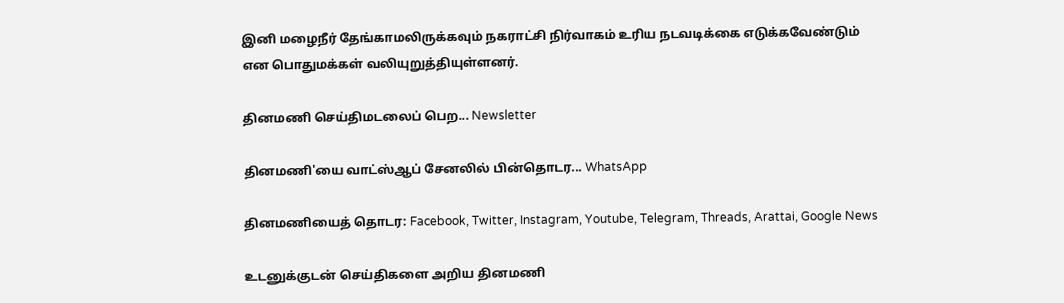இனி மழைநீர் தேங்காமலிருக்கவும் நகராட்சி நிர்வாகம் உரிய நடவடிக்கை எடுக்கவேண்டும் என பொதுமக்கள் வலியுறுத்தியுள்ளனர்.

தினமணி செய்திமடலைப் பெற... Newsletter

தினமணி'யை வாட்ஸ்ஆப் சேனலில் பின்தொடர... WhatsApp

தினமணியைத் தொடர: Facebook, Twitter, Instagram, Youtube, Telegram, Threads, Arattai, Google News

உடனுக்குடன் செய்திகளை அறிய தினமணி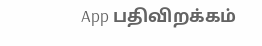App பதிவிறக்கம்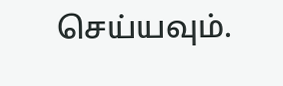செய்யவும்.